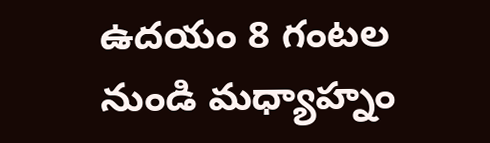ఉదయం 8 గంటల నుండి మధ్యాహ్నం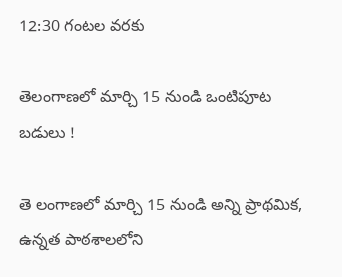12:30 గంటల వరకు

తెలంగాణలో మార్చి 15 నుండి ఒంటిపూట బడులు !

తె లంగాణలో మార్చి 15 నుండి అన్ని ప్రాథమిక, ఉన్నత పాఠశాలలోని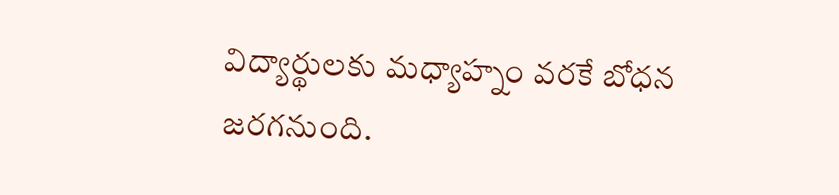విద్యార్థులకు మధ్యాహ్నం వరకే బోధన జరగనుంది.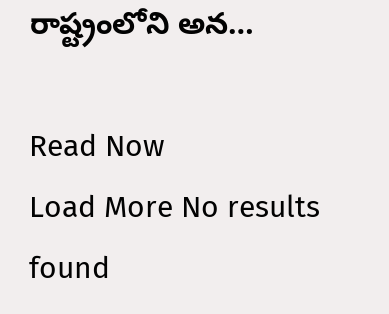రాష్ట్రంలోని అన…

Read Now
Load More No results found